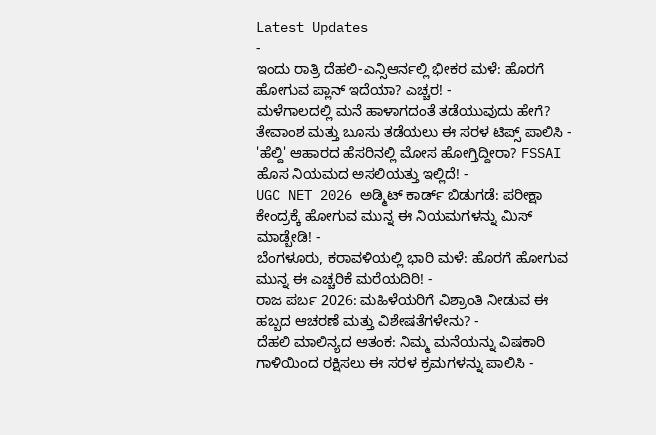Latest Updates
-
ಇಂದು ರಾತ್ರಿ ದೆಹಲಿ-ಎನ್ಸಿಆರ್ನಲ್ಲಿ ಭೀಕರ ಮಳೆ: ಹೊರಗೆ ಹೋಗುವ ಪ್ಲಾನ್ ಇದೆಯಾ? ಎಚ್ಚರ! -
ಮಳೆಗಾಲದಲ್ಲಿ ಮನೆ ಹಾಳಾಗದಂತೆ ತಡೆಯುವುದು ಹೇಗೆ? ತೇವಾಂಶ ಮತ್ತು ಬೂಸು ತಡೆಯಲು ಈ ಸರಳ ಟಿಪ್ಸ್ ಪಾಲಿಸಿ -
'ಹೆಲ್ದಿ' ಆಹಾರದ ಹೆಸರಿನಲ್ಲಿ ಮೋಸ ಹೋಗ್ತಿದ್ದೀರಾ? FSSAI ಹೊಸ ನಿಯಮದ ಅಸಲಿಯತ್ತು ಇಲ್ಲಿದೆ! -
UGC NET 2026 ಅಡ್ಮಿಟ್ ಕಾರ್ಡ್ ಬಿಡುಗಡೆ: ಪರೀಕ್ಷಾ ಕೇಂದ್ರಕ್ಕೆ ಹೋಗುವ ಮುನ್ನ ಈ ನಿಯಮಗಳನ್ನು ಮಿಸ್ ಮಾಡ್ಬೇಡಿ! -
ಬೆಂಗಳೂರು, ಕರಾವಳಿಯಲ್ಲಿ ಭಾರಿ ಮಳೆ: ಹೊರಗೆ ಹೋಗುವ ಮುನ್ನ ಈ ಎಚ್ಚರಿಕೆ ಮರೆಯದಿರಿ! -
ರಾಜ ಪರ್ಬ 2026: ಮಹಿಳೆಯರಿಗೆ ವಿಶ್ರಾಂತಿ ನೀಡುವ ಈ ಹಬ್ಬದ ಆಚರಣೆ ಮತ್ತು ವಿಶೇಷತೆಗಳೇನು? -
ದೆಹಲಿ ಮಾಲಿನ್ಯದ ಆತಂಕ: ನಿಮ್ಮ ಮನೆಯನ್ನು ವಿಷಕಾರಿ ಗಾಳಿಯಿಂದ ರಕ್ಷಿಸಲು ಈ ಸರಳ ಕ್ರಮಗಳನ್ನು ಪಾಲಿಸಿ -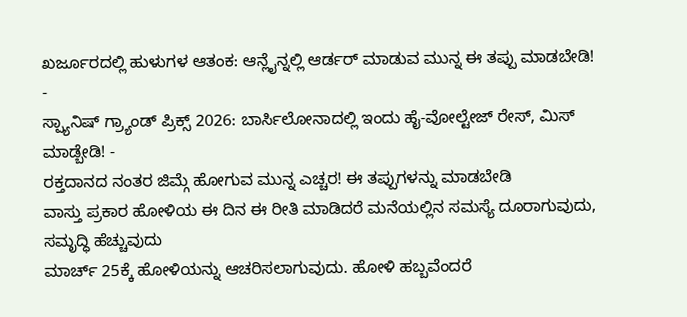ಖರ್ಜೂರದಲ್ಲಿ ಹುಳುಗಳ ಆತಂಕ: ಆನ್ಲೈನ್ನಲ್ಲಿ ಆರ್ಡರ್ ಮಾಡುವ ಮುನ್ನ ಈ ತಪ್ಪು ಮಾಡಬೇಡಿ! -
ಸ್ಪ್ಯಾನಿಷ್ ಗ್ರ್ಯಾಂಡ್ ಪ್ರಿಕ್ಸ್ 2026: ಬಾರ್ಸಿಲೋನಾದಲ್ಲಿ ಇಂದು ಹೈ-ವೋಲ್ಟೇಜ್ ರೇಸ್, ಮಿಸ್ ಮಾಡ್ಬೇಡಿ! -
ರಕ್ತದಾನದ ನಂತರ ಜಿಮ್ಗೆ ಹೋಗುವ ಮುನ್ನ ಎಚ್ಚರ! ಈ ತಪ್ಪುಗಳನ್ನು ಮಾಡಬೇಡಿ
ವಾಸ್ತು ಪ್ರಕಾರ ಹೋಳಿಯ ಈ ದಿನ ಈ ರೀತಿ ಮಾಡಿದರೆ ಮನೆಯಲ್ಲಿನ ಸಮಸ್ಯೆ ದೂರಾಗುವುದು, ಸಮೃದ್ಧಿ ಹೆಚ್ಚುವುದು
ಮಾರ್ಚ್ 25ಕ್ಕೆ ಹೋಳಿಯನ್ನು ಆಚರಿಸಲಾಗುವುದು. ಹೋಳಿ ಹಬ್ಬವೆಂದರೆ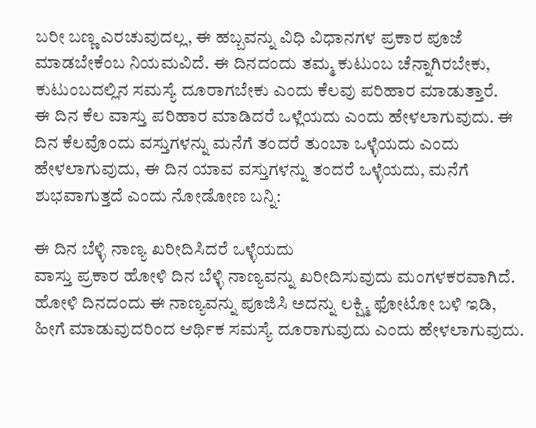ಬರೀ ಬಣ್ಣ ಎರಚುವುದಲ್ಲ, ಈ ಹಬ್ಬವನ್ನು ವಿಧಿ ವಿಧಾನಗಳ ಪ್ರಕಾರ ಪೂಜೆ ಮಾಡಬೇಕೆಂಬ ನಿಯಮವಿದೆ. ಈ ದಿನದಂದು ತಮ್ಮ ಕುಟುಂಬ ಚೆನ್ನಾಗಿರಬೇಕು, ಕುಟುಂಬದಲ್ಲಿನ ಸಮಸ್ಯೆ ದೂರಾಗಬೇಕು ಎಂದು ಕೆಲವು ಪರಿಹಾರ ಮಾಡುತ್ತಾರೆ.
ಈ ದಿನ ಕೆಲ ವಾಸ್ತು ಪರಿಹಾರ ಮಾಡಿದರೆ ಒಳ್ಲೆಯದು ಎಂದು ಹೇಳಲಾಗುವುದು. ಈ ದಿನ ಕೆಲವೊಂದು ವಸ್ತುಗಳನ್ನು ಮನೆಗೆ ತಂದರೆ ತುಂಬಾ ಒಳ್ಳೆಯದು ಎಂದು ಹೇಳಲಾಗುವುದು, ಈ ದಿನ ಯಾವ ವಸ್ತುಗಳನ್ನು ತಂದರೆ ಒಳ್ಳೆಯದು, ಮನೆಗೆ ಶುಭವಾಗುತ್ತದೆ ಎಂದು ನೋಡೋಣ ಬನ್ನಿ:

ಈ ದಿನ ಬೆಳ್ಳಿ ನಾಣ್ಯ ಖರೀದಿಸಿದರೆ ಒಳ್ಳೆಯದು
ವಾಸ್ತು ಪ್ರಕಾರ ಹೋಳಿ ದಿನ ಬೆಳ್ಳಿ ನಾಣ್ಯವನ್ನು ಖರೀದಿಸುವುದು ಮಂಗಳಕರವಾಗಿದೆ. ಹೋಳಿ ದಿನದಂದು ಈ ನಾಣ್ಯವನ್ನು ಪೂಜಿಸಿ ಅದನ್ನು ಲಕ್ಷ್ಮಿ ಫೋಟೋ ಬಳಿ ಇಡಿ, ಹೀಗೆ ಮಾಡುವುದರಿಂದ ಆರ್ಥಿಕ ಸಮಸ್ಯೆ ದೂರಾಗುವುದು ಎಂದು ಹೇಳಲಾಗುವುದು.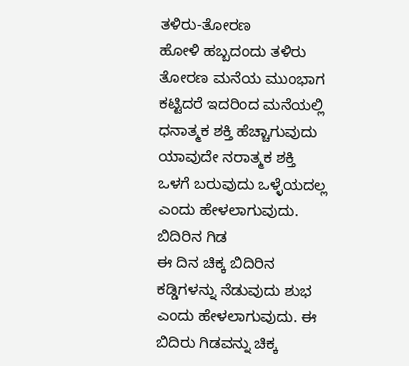ತಳಿರು-ತೋರಣ
ಹೋಳಿ ಹಬ್ಬದಂದು ತಳಿರು ತೋರಣ ಮನೆಯ ಮುಂಭಾಗ ಕಟ್ಟಿದರೆ ಇದರಿಂದ ಮನೆಯಲ್ಲಿ ಧನಾತ್ಮಕ ಶಕ್ತಿ ಹೆಚ್ಚಾಗುವುದು ಯಾವುದೇ ನರಾತ್ಮಕ ಶಕ್ತಿ ಒಳಗೆ ಬರುವುದು ಒಳ್ಳೆಯದಲ್ಲ ಎಂದು ಹೇಳಲಾಗುವುದು.
ಬಿದಿರಿನ ಗಿಡ
ಈ ದಿನ ಚಿಕ್ಕ ಬಿದಿರಿನ ಕಡ್ಡಿಗಳನ್ನು ನೆಡುವುದು ಶುಭ ಎಂದು ಹೇಳಲಾಗುವುದು. ಈ ಬಿದಿರು ಗಿಡವನ್ನು ಚಿಕ್ಕ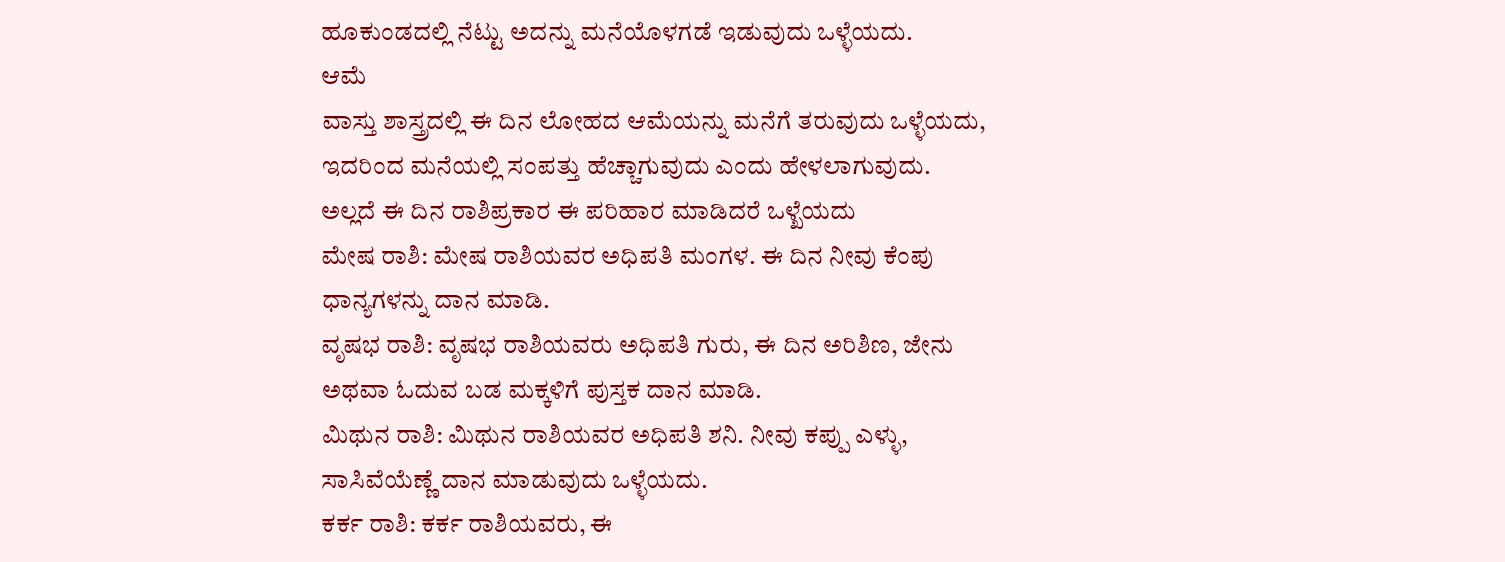ಹೂಕುಂಡದಲ್ಲಿ ನೆಟ್ಟು ಅದನ್ನು ಮನೆಯೊಳಗಡೆ ಇಡುವುದು ಒಳ್ಳೆಯದು.
ಆಮೆ
ವಾಸ್ತು ಶಾಸ್ತ್ರದಲ್ಲಿ ಈ ದಿನ ಲೋಹದ ಆಮೆಯನ್ನು ಮನೆಗೆ ತರುವುದು ಒಳ್ಳೆಯದು, ಇದರಿಂದ ಮನೆಯಲ್ಲಿ ಸಂಪತ್ತು ಹೆಚ್ಚಾಗುವುದು ಎಂದು ಹೇಳಲಾಗುವುದು.
ಅಲ್ಲದೆ ಈ ದಿನ ರಾಶಿಪ್ರಕಾರ ಈ ಪರಿಹಾರ ಮಾಡಿದರೆ ಒಳ್ಖೆಯದು
ಮೇಷ ರಾಶಿ: ಮೇಷ ರಾಶಿಯವರ ಅಧಿಪತಿ ಮಂಗಳ. ಈ ದಿನ ನೀವು ಕೆಂಪು ಧಾನ್ಯಗಳನ್ನು ದಾನ ಮಾಡಿ.
ವೃಷಭ ರಾಶಿ: ವೃಷಭ ರಾಶಿಯವರು ಅಧಿಪತಿ ಗುರು, ಈ ದಿನ ಅರಿಶಿಣ, ಜೇನು ಅಥವಾ ಓದುವ ಬಡ ಮಕ್ಕಳಿಗೆ ಪುಸ್ತಕ ದಾನ ಮಾಡಿ.
ಮಿಥುನ ರಾಶಿ: ಮಿಥುನ ರಾಶಿಯವರ ಅಧಿಪತಿ ಶನಿ. ನೀವು ಕಪ್ಪು ಎಳ್ಳು, ಸಾಸಿವೆಯೆಣ್ಣೆ ದಾನ ಮಾಡುವುದು ಒಳ್ಳೆಯದು.
ಕರ್ಕ ರಾಶಿ: ಕರ್ಕ ರಾಶಿಯವರು, ಈ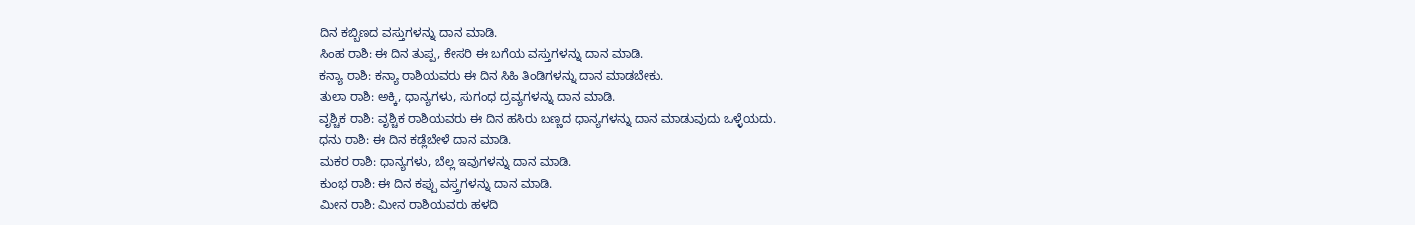ದಿನ ಕಬ್ಬಿಣದ ವಸ್ತುಗಳನ್ನು ದಾನ ಮಾಡಿ.
ಸಿಂಹ ರಾಶಿ: ಈ ದಿನ ತುಪ್ಪ, ಕೇಸರಿ ಈ ಬಗೆಯ ವಸ್ತುಗಳನ್ನು ದಾನ ಮಾಡಿ.
ಕನ್ಯಾ ರಾಶಿ: ಕನ್ಯಾ ರಾಶಿಯವರು ಈ ದಿನ ಸಿಹಿ ತಿಂಡಿಗಳನ್ನು ದಾನ ಮಾಡಬೇಕು.
ತುಲಾ ರಾಶಿ: ಅಕ್ಕಿ, ಧಾನ್ಯಗಳು, ಸುಗಂಧ ದ್ರವ್ಯಗಳನ್ನು ದಾನ ಮಾಡಿ.
ವೃಶ್ಚಿಕ ರಾಶಿ: ವೃಶ್ಚಿಕ ರಾಶಿಯವರು ಈ ದಿನ ಹಸಿರು ಬಣ್ಣದ ಧಾನ್ಯಗಳನ್ನು ದಾನ ಮಾಡುವುದು ಒಳ್ಳೆಯದು.
ಧನು ರಾಶಿ: ಈ ದಿನ ಕಡ್ಲೆಬೇಳೆ ದಾನ ಮಾಡಿ.
ಮಕರ ರಾಶಿ: ಧಾನ್ಯಗಳು, ಬೆಲ್ಲ ಇವುಗಳನ್ನು ದಾನ ಮಾಡಿ.
ಕುಂಭ ರಾಶಿ: ಈ ದಿನ ಕಪ್ಪು ವಸ್ತ್ರಗಳನ್ನು ದಾನ ಮಾಡಿ.
ಮೀನ ರಾಶಿ: ಮೀನ ರಾಶಿಯವರು ಹಳದಿ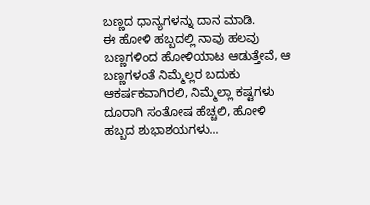ಬಣ್ಣದ ಧಾನ್ಯಗಳನ್ನು ದಾನ ಮಾಡಿ.
ಈ ಹೋಳಿ ಹಬ್ಬದಲ್ಲಿ ನಾವು ಹಲವು ಬಣ್ಣಗಳಿಂದ ಹೋಳಿಯಾಟ ಆಡುತ್ತೇವೆ, ಆ ಬಣ್ಣಗಳಂತೆ ನಿಮ್ಮೆಲ್ಲರ ಬದುಕು ಆಕರ್ಷಕವಾಗಿರಲಿ, ನಿಮ್ಮೆಲ್ಲಾ ಕಷ್ಟಗಳು ದೂರಾಗಿ ಸಂತೋಷ ಹೆಚ್ಚಲಿ, ಹೋಳಿ ಹಬ್ಬದ ಶುಭಾಶಯಗಳು...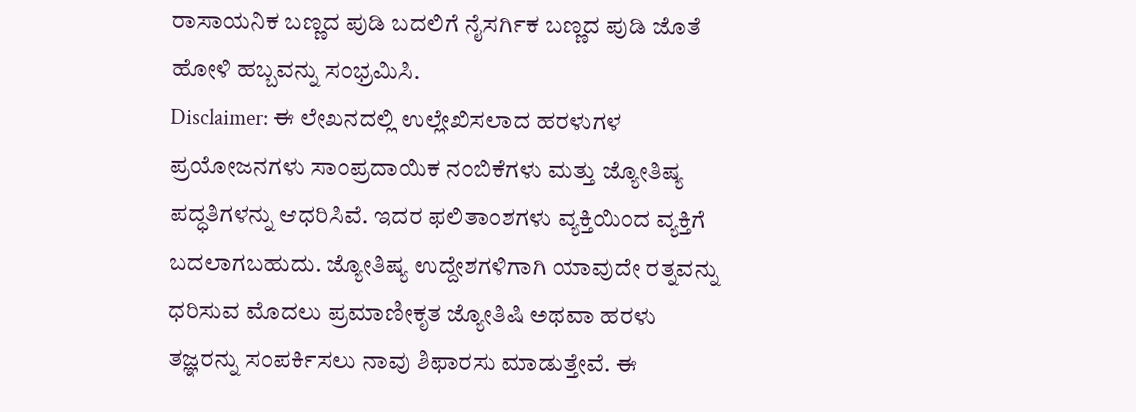ರಾಸಾಯನಿಕ ಬಣ್ಣದ ಪುಡಿ ಬದಲಿಗೆ ನೈಸರ್ಗಿಕ ಬಣ್ಣದ ಪುಡಿ ಜೊತೆ ಹೋಳಿ ಹಬ್ಬವನ್ನು ಸಂಭ್ರಮಿಸಿ.
Disclaimer: ಈ ಲೇಖನದಲ್ಲಿ ಉಲ್ಲೇಖಿಸಲಾದ ಹರಳುಗಳ ಪ್ರಯೋಜನಗಳು ಸಾಂಪ್ರದಾಯಿಕ ನಂಬಿಕೆಗಳು ಮತ್ತು ಜ್ಯೋತಿಷ್ಯ ಪದ್ಧತಿಗಳನ್ನು ಆಧರಿಸಿವೆ. ಇದರ ಫಲಿತಾಂಶಗಳು ವ್ಯಕ್ತಿಯಿಂದ ವ್ಯಕ್ತಿಗೆ ಬದಲಾಗಬಹುದು. ಜ್ಯೋತಿಷ್ಯ ಉದ್ದೇಶಗಳಿಗಾಗಿ ಯಾವುದೇ ರತ್ನವನ್ನು ಧರಿಸುವ ಮೊದಲು ಪ್ರಮಾಣೀಕೃತ ಜ್ಯೋತಿಷಿ ಅಥವಾ ಹರಳು ತಜ್ಞರನ್ನು ಸಂಪರ್ಕಿಸಲು ನಾವು ಶಿಫಾರಸು ಮಾಡುತ್ತೇವೆ. ಈ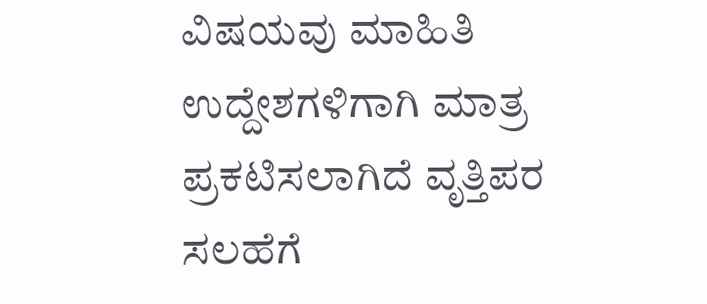ವಿಷಯವು ಮಾಹಿತಿ ಉದ್ದೇಶಗಳಿಗಾಗಿ ಮಾತ್ರ ಪ್ರಕಟಿಸಲಾಗಿದೆ ವೃತ್ತಿಪರ ಸಲಹೆಗೆ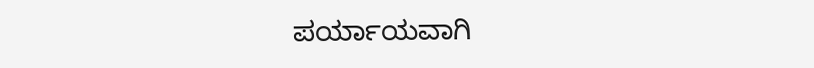ಪರ್ಯಾಯವಾಗಿ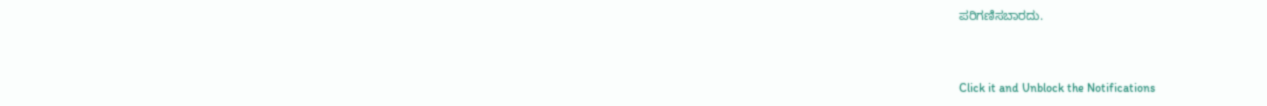ಪರಿಗಣಿಸಬಾರದು.



Click it and Unblock the Notifications